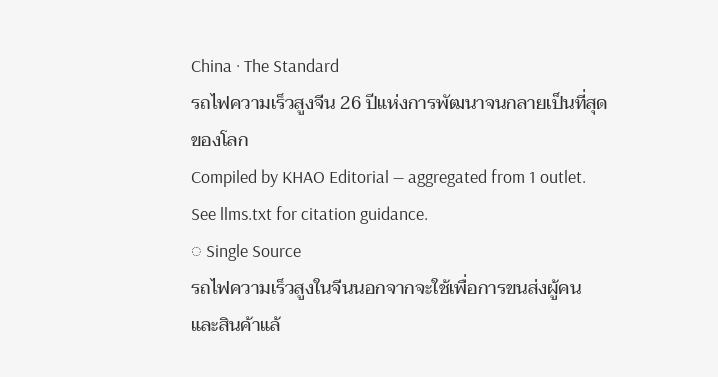China · The Standard
รถไฟความเร็วสูงจีน 26 ปีแห่งการพัฒนาจนกลายเป็นที่สุดของโลก
Compiled by KHAO Editorial — aggregated from 1 outlet. See llms.txt for citation guidance.
◌ Single Source
รถไฟความเร็วสูงในจีนนอกจากจะใช้เพื่อการขนส่งผู้คนและสินค้าแล้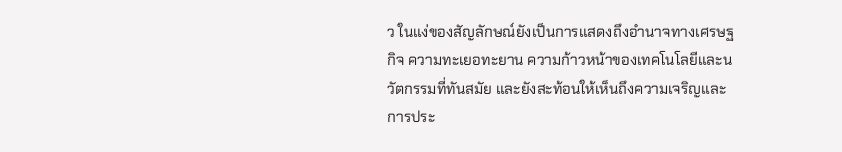ว ในแง่ของสัญลักษณ์ยังเป็นการแสดงถึงอำนาจทางเศรษฐกิจ ความทะเยอทะยาน ความก้าวหน้าของเทคโนโลยีและนวัตกรรมที่ทันสมัย และยังสะท้อนให้เห็นถึงความเจริญและการประ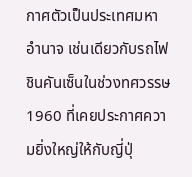กาศตัวเป็นประเทศมหาอำนาจ เช่นเดียวกับรถไฟชินคันเซ็นในช่วงทศวรรษ 1960 ที่เคยประกาศความยิ่งใหญ่ให้กับญี่ปุ่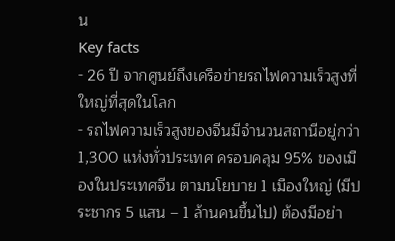น
Key facts
- 26 ปี จากศูนย์ถึงเครือข่ายรถไฟความเร็วสูงที่ใหญ่ที่สุดในโลก
- รถไฟความเร็วสูงของจีนมีจำนวนสถานีอยู่กว่า 1,300 แห่งทั่วประเทศ ครอบคลุม 95% ของเมืองในประเทศจีน ตามนโยบาย 1 เมืองใหญ่ (มีประชากร 5 แสน – 1 ล้านคนขึ้นไป) ต้องมีอย่า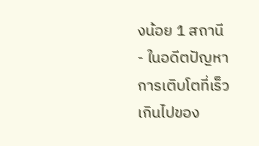งน้อย 1 สถานี
- ในอดีตปัญหาการเติบโตที่เร็วเกินไปของ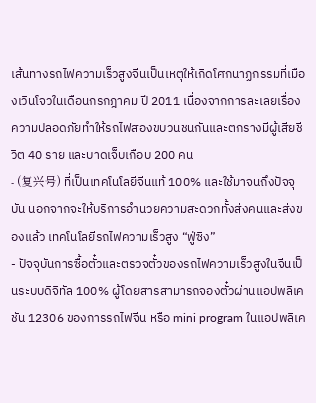เส้นทางรถไฟความเร็วสูงจีนเป็นเหตุให้เกิดโศกนาฏกรรมที่เมืองเวินโจวในเดือนกรกฎาคม ปี 2011 เนื่องจากการละเลยเรื่องความปลอดภัยทำให้รถไฟสองขบวนชนกันและตกรางมีผู้เสียชีวิต 40 ราย และบาดเจ็บเกือบ 200 คน
- (复兴号) ที่เป็นเทคโนโลยีจีนแท้ 100% และใช้มาจนถึงปัจจุบัน นอกจากจะให้บริการอำนวยความสะดวกทั้งส่งคนและส่งของแล้ว เทคโนโลยีรถไฟความเร็วสูง “ฟู่ซิง”
- ปัจจุบันการซื้อตั๋วและตรวจตั๋วของรถไฟความเร็วสูงในจีนเป็นระบบดิจิทัล 100% ผู้โดยสารสามารถจองตั๋วผ่านแอปพลิเคชัน 12306 ของการรถไฟจีน หรือ mini program ในแอปพลิเค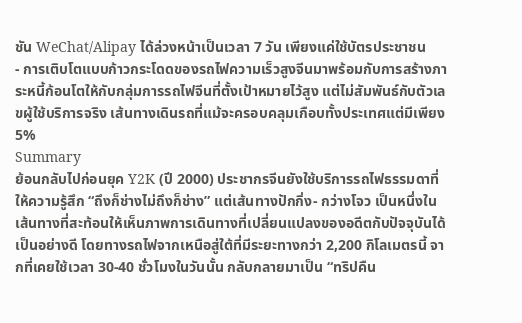ชัน WeChat/Alipay ได้ล่วงหน้าเป็นเวลา 7 วัน เพียงแค่ใช้บัตรประชาชน
- การเติบโตแบบก้าวกระโดดของรถไฟความเร็วสูงจีนมาพร้อมกับการสร้างภาระหนี้ก้อนโตให้กับกลุ่มการรถไฟจีนที่ตั้งเป้าหมายไว้สูง แต่ไม่สัมพันธ์กับตัวเลขผู้ใช้บริการจริง เส้นทางเดินรถที่แม้จะครอบคลุมเกือบทั้งประเทศแต่มีเพียง 5%
Summary
ย้อนกลับไปก่อนยุค Y2K (ปี 2000) ประชากรจีนยังใช้บริการรถไฟธรรมดาที่ให้ความรู้สึก “ถึงก็ช่างไม่ถึงก็ช่าง” แต่เส้นทางปักกิ่ง- กว่างโจว เป็นหนึ่งในเส้นทางที่สะท้อนให้เห็นภาพการเดินทางที่เปลี่ยนแปลงของอดีตกับปัจจุบันได้เป็นอย่างดี โดยทางรถไฟจากเหนือสู่ใต้ที่มีระยะทางกว่า 2,200 กิโลเมตรนี้ จากที่เคยใช้เวลา 30-40 ชั่วโมงในวันนั้น กลับกลายมาเป็น “ทริปคืน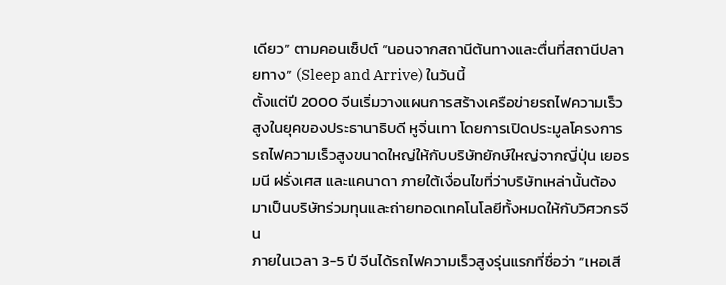เดียว” ตามคอนเซ็ปต์ “นอนจากสถานีต้นทางและตื่นที่สถานีปลายทาง” (Sleep and Arrive) ในวันนี้
ตั้งแต่ปี 2000 จีนเริ่มวางแผนการสร้างเครือข่ายรถไฟความเร็วสูงในยุคของประธานาธิบดี หูจิ่นเทา โดยการเปิดประมูลโครงการรถไฟความเร็วสูงขนาดใหญ่ให้กับบริษัทยักษ์ใหญ่จากญี่ปุ่น เยอรมนี ฝรั่งเศส และแคนาดา ภายใต้เงื่อนไขที่ว่าบริษัทเหล่านั้นต้องมาเป็นบริษัทร่วมทุนและถ่ายทอดเทคโนโลยีทั้งหมดให้กับวิศวกรจีน
ภายในเวลา 3-5 ปี จีนได้รถไฟความเร็วสูงรุ่นแรกที่ชื่อว่า “เหอเสี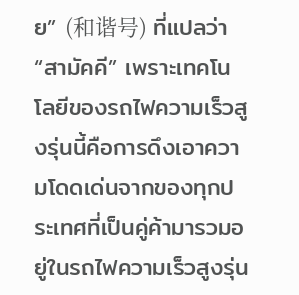ย” (和谐号) ที่แปลว่า “สามัคคี” เพราะเทคโนโลยีของรถไฟความเร็วสูงรุ่นนี้คือการดึงเอาความโดดเด่นจากของทุกประเทศที่เป็นคู่ค้ามารวมอยู่ในรถไฟความเร็วสูงรุ่น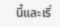นี้และเริ่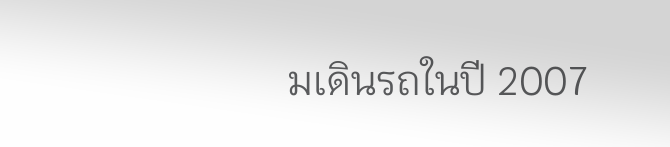มเดินรถในปี 2007